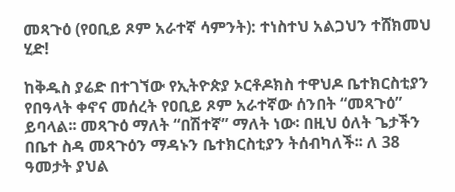መጻጉዕ (የዐቢይ ጾም አራተኛ ሳምንት): ተነስተህ አልጋህን ተሸክመህ ሂድ!

ከቅዱስ ያሬድ በተገኘው የኢትዮጵያ ኦርቶዶክስ ተዋህዶ ቤተክርስቲያን የበዓላት ቀኖና መሰረት የዐቢይ ጾም አራተኛው ሰንበት “መጻጉዕ” ይባላል፡፡ መጻጉዕ ማለት “በሽተኛ” ማለት ነው፡ በዚህ ዕለት ጌታችን በቤተ ስዳ መጻጉዕን ማዳኑን ቤተክርስቲያን ትሰብካለች፡፡ ለ 38 ዓመታት ያህል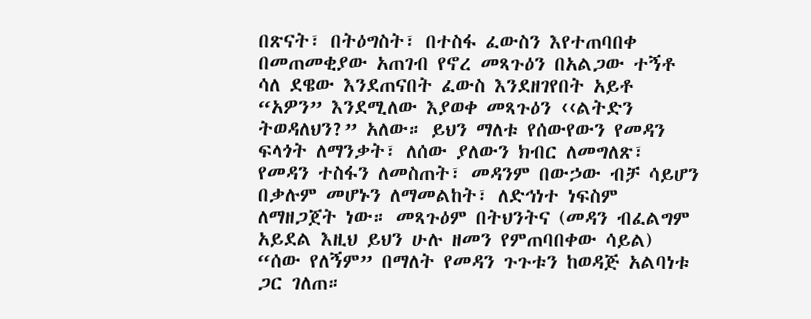በጽናት፣ በትዕግስት፣ በተስፋ ፈውስን እየተጠባበቀ በመጠመቂያው አጠገብ የኖረ መጻጉዕን በአልጋው ተኝቶ ሳለ ደዌው እንደጠናበት ፈውስ እንደዘገየበት አይቶ “አዎን” እንደሚለው እያወቀ መጻጉዕን ‹‹ልትድን ትወዳለህን?” አለው። ይህን ማለቱ የሰውየውን የመዳን ፍላጎት ለማንቃት፣ ለሰው ያለውን ክብር ለመግለጽ፣ የመዳን ተስፋን ለመስጠት፣ መዳንም በውኃው ብቻ ሳይሆን በቃሉም መሆኑን ለማመልከት፣ ለድኅነተ ነፍስም ለማዘጋጀት ነው። መጻጉዕም በትህንትና (መዳን ብፈልግም አይደል እዚህ ይህን ሁሉ ዘመን የምጠባበቀው ሳይል) “ሰው የለኝም” በማለት የመዳን ጉጉቱን ከወዳጅ አልባነቱ ጋር ገለጠ።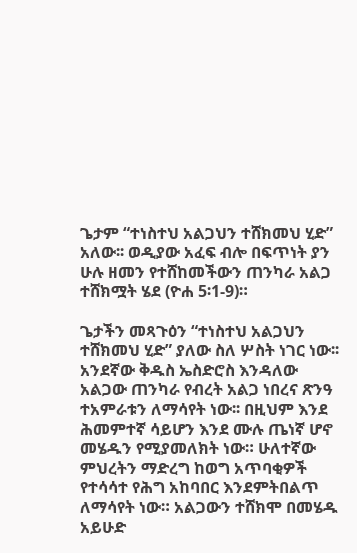ጌታም “ተነስተህ አልጋህን ተሸክመህ ሂድ” አለው፡፡ ወዲያው አፈፍ ብሎ በፍጥነት ያን ሁሉ ዘመን የተሸከመችውን ጠንካራ አልጋ ተሸክሟት ሄደ (ዮሐ 5፡1-9)።

ጌታችን መጻጉዕን “ተነስተህ አልጋህን ተሸክመህ ሂድ” ያለው ስለ ሦስት ነገር ነው፡፡ አንደኛው ቅዱስ ኤስድሮስ እንዳለው አልጋው ጠንካራ የብረት አልጋ ነበረና ጽንዓ ተአምራቱን ለማሳየት ነው፡፡ በዚህም እንደ ሕመምተኛ ሳይሆን እንደ ሙሉ ጤነኛ ሆኖ መሄዱን የሚያመለክት ነው። ሁለተኛው ምህረትን ማድረግ ከወግ አጥባቂዎች የተሳሳተ የሕግ አከባበር እንደምትበልጥ ለማሳየት ነው። አልጋውን ተሸክሞ በመሄዱ አይሁድ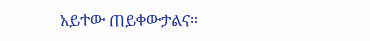አይተው ጠይቀውታልና።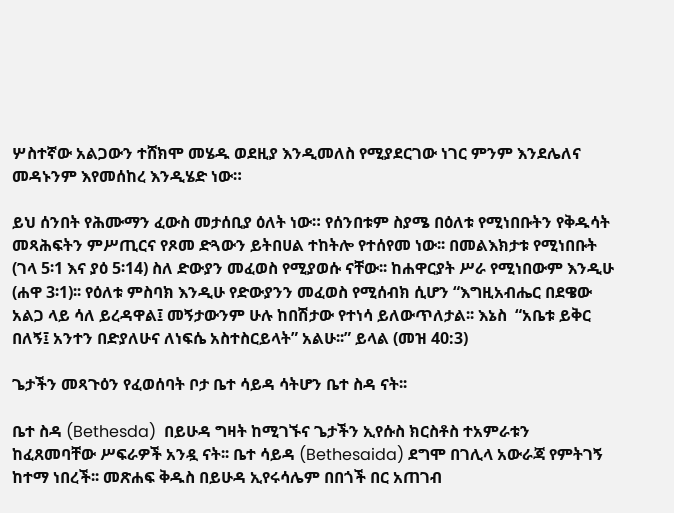ሦስተኛው አልጋውን ተሸክሞ መሄዱ ወደዚያ እንዲመለስ የሚያደርገው ነገር ምንም እንደሌለና መዳኑንም እየመሰከረ እንዲሄድ ነው።

ይህ ሰንበት የሕሙማን ፈውስ መታሰቢያ ዕለት ነው። የሰንበቱም ስያሜ በዕለቱ የሚነበቡትን የቅዱሳት መጻሕፍትን ምሥጢርና የጾመ ድጓውን ይትበሀል ተከትሎ የተሰየመ ነው፡፡ በመልእክታቱ የሚነበቡት (ገላ 5፡1 እና ያዕ 5፡14) ስለ ድውያን መፈወስ የሚያወሱ ናቸው፡፡ ከሐዋርያት ሥራ የሚነበውም እንዲሁ (ሐዋ 3፡1)፡፡ የዕለቱ ምስባክ እንዲሁ የድውያንን መፈወስ የሚሰብክ ሲሆን “እግዚአብሔር በደዌው አልጋ ላይ ሳለ ይረዳዋል፤ መኝታውንም ሁሉ ከበሽታው የተነሳ ይለውጥለታል፡፡ እኔስ  “አቤቱ ይቅር በለኝ፤ አንተን በድያለሁና ለነፍሴ አስተስርይላት” አልሁ፡፡” ይላል (መዝ 40:3)

ጌታችን መጻጉዕን የፈወሰባት ቦታ ቤተ ሳይዳ ሳትሆን ቤተ ስዳ ናት፡፡

ቤተ ስዳ (Bethesda)  በይሁዳ ግዛት ከሚገኙና ጌታችን ኢየሱስ ክርስቶስ ተአምራቱን ከፈጸመባቸው ሥፍራዎች አንዷ ናት፡፡ ቤተ ሳይዳ (Bethesaida) ደግሞ በገሊላ አውራጃ የምትገኝ ከተማ ነበረች፡፡ መጽሐፍ ቅዱስ በይሁዳ ኢየሩሳሌም በበጎች በር አጠገብ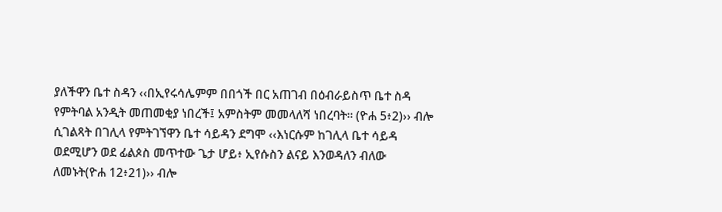ያለችዋን ቤተ ስዳን ‹‹በኢየሩሳሌምም በበጎች በር አጠገብ በዕብራይስጥ ቤተ ስዳ የምትባል አንዲት መጠመቂያ ነበረች፤ አምስትም መመላለሻ ነበረባት። (ዮሐ 5፥2)›› ብሎ ሲገልጻት በገሊላ የምትገኘዋን ቤተ ሳይዳን ደግሞ ‹‹እነርሱም ከገሊላ ቤተ ሳይዳ ወደሚሆን ወደ ፊልጶስ መጥተው ጌታ ሆይ፥ ኢየሱስን ልናይ እንወዳለን ብለው ለመኑት(ዮሐ 12፥21)›› ብሎ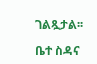ገልጿታል፡፡

ቤተ ስዳና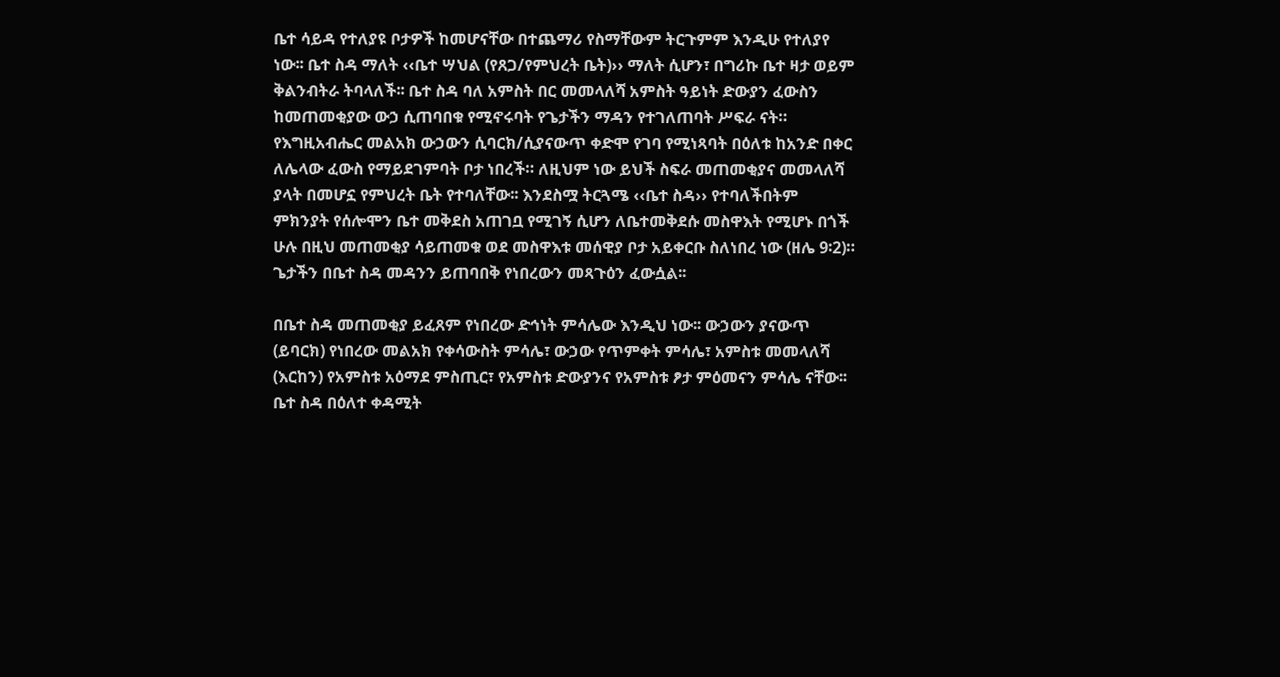ቤተ ሳይዳ የተለያዩ ቦታዎች ከመሆናቸው በተጨማሪ የስማቸውም ትርጉምም እንዲሁ የተለያየ ነው፡፡ ቤተ ስዳ ማለት ‹‹ቤተ ሣህል (የጸጋ/የምህረት ቤት)›› ማለት ሲሆን፣ በግሪኩ ቤተ ዛታ ወይም ቅልንብትራ ትባላለች፡፡ ቤተ ስዳ ባለ አምስት በር መመላለሻ አምስት ዓይነት ድውያን ፈውስን ከመጠመቂያው ውኃ ሲጠባበቁ የሚኖሩባት የጌታችን ማዳን የተገለጠባት ሥፍራ ናት።  የእግዚአብሔር መልአክ ውኃውን ሲባርክ/ሲያናውጥ ቀድሞ የገባ የሚነጻባት በዕለቱ ከአንድ በቀር ለሌላው ፈውስ የማይደገምባት ቦታ ነበረች። ለዚህም ነው ይህች ስፍራ መጠመቂያና መመላለሻ ያላት በመሆኗ የምህረት ቤት የተባለቸው፡፡ እንደስሟ ትርጓሜ ‹‹ቤተ ስዳ›› የተባለችበትም ምክንያት የሰሎሞን ቤተ መቅደስ አጠገቧ የሚገኝ ሲሆን ለቤተመቅደሱ መስዋእት የሚሆኑ በጎች ሁሉ በዚህ መጠመቂያ ሳይጠመቁ ወደ መስዋእቱ መሰዊያ ቦታ አይቀርቡ ስለነበረ ነው (ዘሌ 9፡2)። ጌታችን በቤተ ስዳ መዳንን ይጠባበቅ የነበረውን መጻጉዕን ፈውሷል፡፡

በቤተ ስዳ መጠመቂያ ይፈጸም የነበረው ድኅነት ምሳሌው እንዲህ ነው፡፡ ውኃውን ያናውጥ (ይባርክ) የነበረው መልአክ የቀሳውስት ምሳሌ፣ ውኃው የጥምቀት ምሳሌ፣ አምስቱ መመላለሻ (እርከን) የአምስቱ አዕማደ ምስጢር፣ የአምስቱ ድውያንና የአምስቱ ፆታ ምዕመናን ምሳሌ ናቸው፡፡ ቤተ ስዳ በዕለተ ቀዳሚት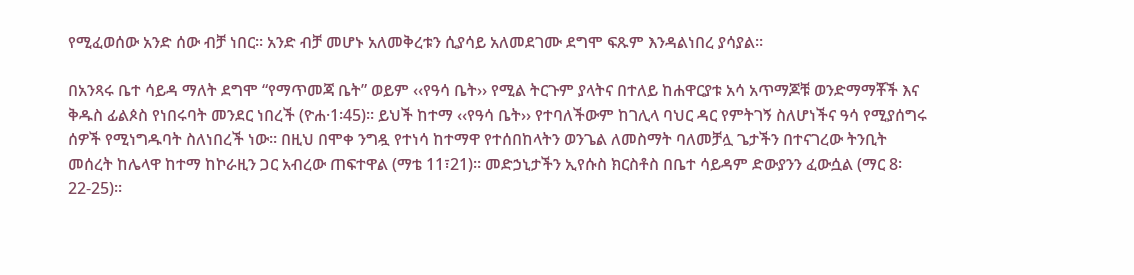የሚፈወሰው አንድ ሰው ብቻ ነበር፡፡ አንድ ብቻ መሆኑ አለመቅረቱን ሲያሳይ አለመደገሙ ደግሞ ፍጹም እንዳልነበረ ያሳያል፡፡

በአንጻሩ ቤተ ሳይዳ ማለት ደግሞ “የማጥመጃ ቤት” ወይም ‹‹የዓሳ ቤት›› የሚል ትርጉም ያላትና በተለይ ከሐዋርያቱ አሳ አጥማጆቹ ወንድማማቾች እና ቅዱስ ፊልጶስ የነበሩባት መንደር ነበረች (ዮሐ·1፡45)። ይህች ከተማ ‹‹የዓሳ ቤት›› የተባለችውም ከገሊላ ባህር ዳር የምትገኝ ስለሆነችና ዓሳ የሚያሰግሩ ሰዎች የሚነግዱባት ስለነበረች ነው። በዚህ በሞቀ ንግዷ የተነሳ ከተማዋ የተሰበከላትን ወንጌል ለመስማት ባለመቻሏ ጌታችን በተናገረው ትንቢት መሰረት ከሌላዋ ከተማ ከኮራዚን ጋር አብረው ጠፍተዋል (ማቴ 11፣21)፡፡ መድኃኒታችን ኢየሱስ ክርስቶስ በቤተ ሳይዳም ድውያንን ፈውሷል (ማር 8፡22-25)፡፡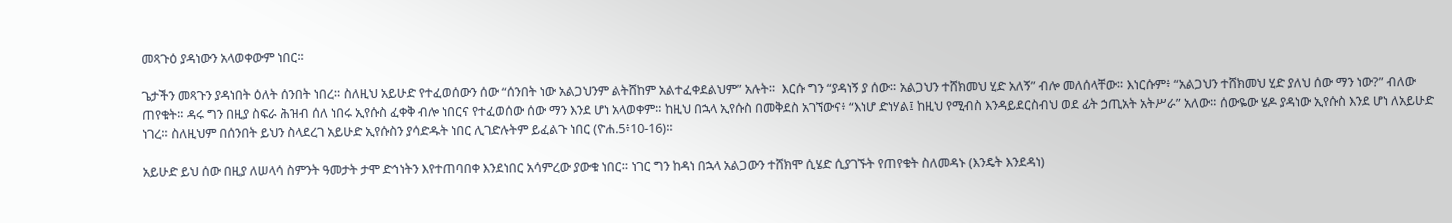መጻጉዕ ያዳነውን አላወቀውም ነበር፡፡

ጌታችን መጻጉን ያዳነበት ዕለት ሰንበት ነበረ። ስለዚህ አይሁድ የተፈወሰውን ሰው “ሰንበት ነው አልጋህንም ልትሸከም አልተፈቀደልህም” አሉት።  እርሱ ግን “ያዳነኝ ያ ሰው። አልጋህን ተሸክመህ ሂድ አለኝ” ብሎ መለሰላቸው። እነርሱም፥ “አልጋህን ተሸክመህ ሂድ ያለህ ሰው ማን ነው?” ብለው ጠየቁት። ዳሩ ግን በዚያ ስፍራ ሕዝብ ሰለ ነበሩ ኢየሱስ ፈቀቅ ብሎ ነበርና የተፈወሰው ሰው ማን እንደ ሆነ አላወቀም። ከዚህ በኋላ ኢየሱስ በመቅደስ አገኘውና፥ “እነሆ ድነሃል፤ ከዚህ የሚብስ እንዳይደርስብህ ወደ ፊት ኃጢአት አትሥራ” አለው። ሰውዬው ሄዶ ያዳነው ኢየሱስ እንደ ሆነ ለአይሁድ ነገረ። ስለዚህም በሰንበት ይህን ስላደረገ አይሁድ ኢየሱስን ያሳድዱት ነበር ሊገድሉትም ይፈልጉ ነበር (ዮሐ.5፥10-16)።

አይሁድ ይህ ሰው በዚያ ለሠላሳ ስምንት ዓመታት ታሞ ድኅነትን እየተጠባበቀ እንደነበር አሳምረው ያውቁ ነበር። ነገር ግን ከዳነ በኋላ አልጋውን ተሸክሞ ሲሄድ ሲያገኙት የጠየቁት ስለመዳኑ (እንዴት እንደዳነ)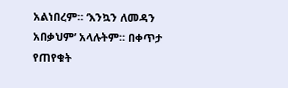አልነበረም። ‘እንኳን ለመዳን አበቃህም’ አላሉትም። በቀጥታ የጠየቁት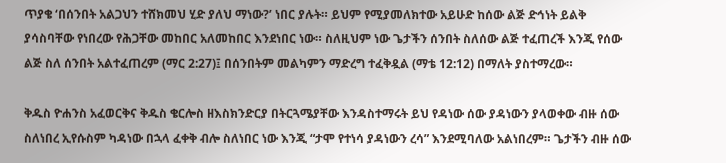ጥያቄ ‘በሰንበት አልጋህን ተሸክመህ ሂድ ያለህ ማነው?’ ነበር ያሉት። ይህም የሚያመለክተው አይሁድ ከሰው ልጅ ድኅነት ይልቅ ያሳስባቸው የነበረው የሕጋቸው መከበር አለመከበር እንደነበር ነው። ስለዚህም ነው ጌታችን ሰንበት ስለሰው ልጅ ተፈጠረች እንጂ የሰው ልጅ ስለ ሰንበት አልተፈጠረም (ማር 2:27)፤ በሰንበትም መልካምን ማድረግ ተፈቅዷል (ማቴ 12:12) በማለት ያስተማረው።

ቅዱስ ዮሐንስ አፈወርቅና ቅዱስ ቄርሎስ ዘእስክንድርያ በትርጓሜያቸው እንዳስተማሩት ይህ የዳነው ሰው ያዳነውን ያላወቀው ብዙ ሰው ስለነበረ ኢየሱስም ካዳነው በኋላ ፈቀቅ ብሎ ስለነበር ነው እንጂ “ታሞ የተነሳ ያዳነውን ረሳ” እንደሚባለው አልነበረም። ጌታችን ብዙ ሰው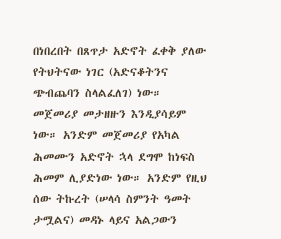በነበረበት በጸጥታ አድኖት ፈቀቅ ያለው የትህትናው ነገር (አድናቆትንና ጭብጨባን ስላልፈለገ) ነው። መጀመሪያ መታዘዙን እንዲያሳይም ነው። አንድም መጀመሪያ የአካል ሕመሙን አድኖት ኋላ ደግሞ ከነፍስ ሕመም ሊያድነው ነው። አንድም የዚህ ሰው ትኩረት (ሠላሳ ስምንት ዓመት ታሟልና) መዳኑ ላይና አልጋውን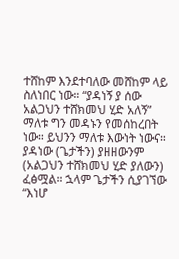ተሸከም እንደተባለው መሸከም ላይ ስለነበር ነው። “ያዳነኝ ያ ሰው አልጋህን ተሸክመህ ሂድ አለኝ” ማለቱ ግን መዳኑን የመሰከረበት ነው። ይህንን ማለቱ እውነት ነውና። ያዳነው (ጌታችን) ያዘዘውንም (አልጋህን ተሸክመህ ሂድ ያለውን) ፈፅሟል። ኋላም ጌታችን ሲያገኘው “እነሆ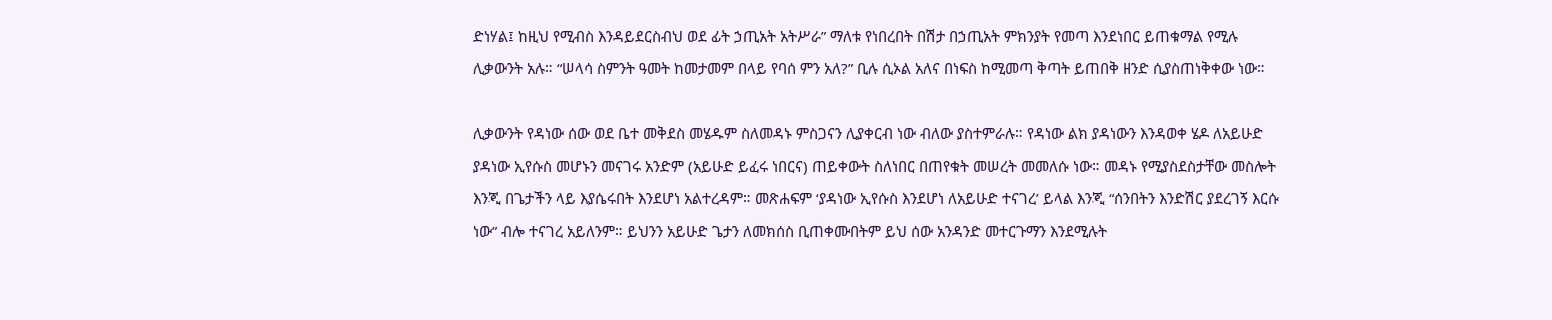ድነሃል፤ ከዚህ የሚብስ እንዳይደርስብህ ወደ ፊት ኃጢአት አትሥራ” ማለቱ የነበረበት በሽታ በኃጢአት ምክንያት የመጣ እንደነበር ይጠቁማል የሚሉ ሊቃውንት አሉ። “ሠላሳ ስምንት ዓመት ከመታመም በላይ የባሰ ምን አለ?” ቢሉ ሲኦል አለና በነፍስ ከሚመጣ ቅጣት ይጠበቅ ዘንድ ሲያስጠነቅቀው ነው።

ሊቃውንት የዳነው ሰው ወደ ቤተ መቅደስ መሄዱም ስለመዳኑ ምስጋናን ሊያቀርብ ነው ብለው ያስተምራሉ። የዳነው ልክ ያዳነውን እንዳወቀ ሄዶ ለአይሁድ ያዳነው ኢየሱስ መሆኑን መናገሩ አንድም (አይሁድ ይፈሩ ነበርና) ጠይቀውት ስለነበር በጠየቁት መሠረት መመለሱ ነው። መዳኑ የሚያስደስታቸው መስሎት እንጂ በጌታችን ላይ እያሴሩበት እንደሆነ አልተረዳም። መጽሐፍም ‘ያዳነው ኢየሱስ እንደሆነ ለአይሁድ ተናገረ’ ይላል እንጂ “ሰንበትን እንድሽር ያደረገኝ እርሱ ነው” ብሎ ተናገረ አይለንም። ይህንን አይሁድ ጌታን ለመክሰስ ቢጠቀሙበትም ይህ ሰው አንዳንድ መተርጉማን እንደሚሉት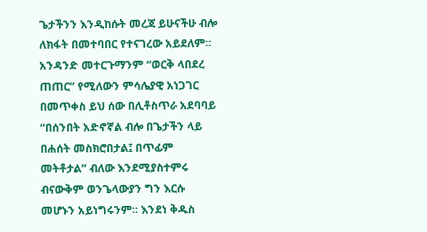ጌታችንን እንዲከሱት መረጃ ይሁናችሁ ብሎ ለክፋት በመተባበር የተናገረው አይደለም። አንዳንድ መተርጉማንም “ወርቅ ላበደረ ጠጠር” የሚለውን ምሳሌያዊ አነጋገር በመጥቀስ ይህ ሰው በሊቶስጥራ አደባባይ “በሰንበት አድኖኛል ብሎ በጌታችን ላይ በሐሰት መስክሮበታል፤ በጥፊም መትቶታል” ብለው እንደሚያስተምሩ ብናውቅም ወንጌላውያን ግን እርሱ መሆኑን አይነግሩንም። እንደነ ቅዱስ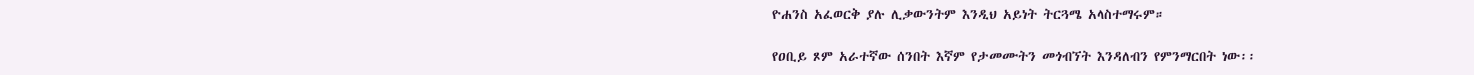ዮሐንስ አፈወርቅ ያሉ ሊቃውንትም እንዲህ አይነት ትርጓሜ አላስተማሩም።

የዐቢይ ጾም አራተኛው ሰንበት እኛም የታመሙትን መጎብኘት እንዳለብን የምንማርበት ነው፡፡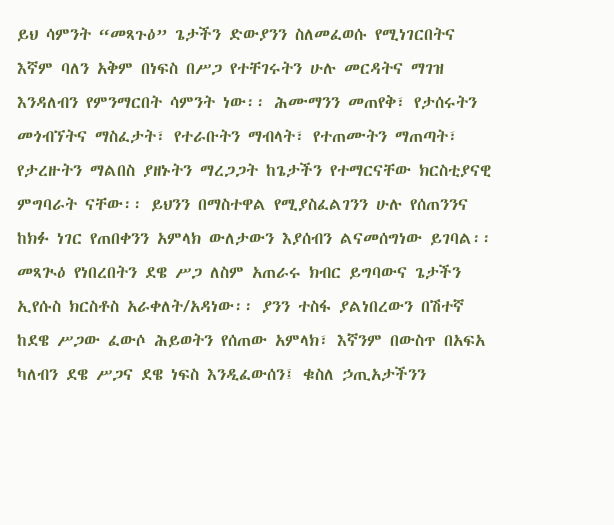ይህ ሳምንት “መጻጉዕ” ጌታችን ድውያንን ስለመፈወሱ የሚነገርበትና እኛም ባለን አቅም በነፍስ በሥጋ የተቸገሩትን ሁሉ መርዳትና ማገዝ እንዳለብን የምንማርበት ሳምንት ነው፡፡ ሕሙማንን መጠየቅ፣ የታሰሩትን መጎብኘትና ማስፈታት፣ የተራቡትን ማብላት፣ የተጠሙትን ማጠጣት፣ የታረዙትን ማልበስ ያዘኑትን ማረጋጋት ከጌታችን የተማርናቸው ክርስቲያናዊ ምግባራት ናቸው፡፡ ይህንን በማስተዋል የሚያስፈልገንን ሁሉ የሰጠንንና ከክፉ ነገር የጠበቀንን አምላክ ውለታውን እያሰብን ልናመሰግነው ይገባል፡፡ መጻጒዕ የነበረበትን ደዌ ሥጋ ለስም አጠራሩ ክብር ይግባውና ጌታችን ኢየሱስ ክርስቶስ አራቀለት/አዳነው፡፡ ያንን ተስፋ ያልነበረውን በሽተኛ ከደዌ ሥጋው ፈውሶ ሕይወትን የሰጠው አምላክ፣ እኛንም በውስጥ በአፍአ ካለብን ደዌ ሥጋና ደዌ ነፍስ እንዲፈውሰን፤ ቁስለ ኃጢአታችንን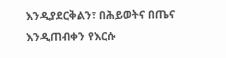እንዲያደርቅልን፣ በሕይወትና በጤና እንዲጠብቀን የእርሱ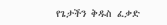የጌታችን ቅዱስ ፈቃድ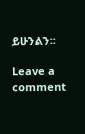ይሁንልን፡፡

Leave a comment